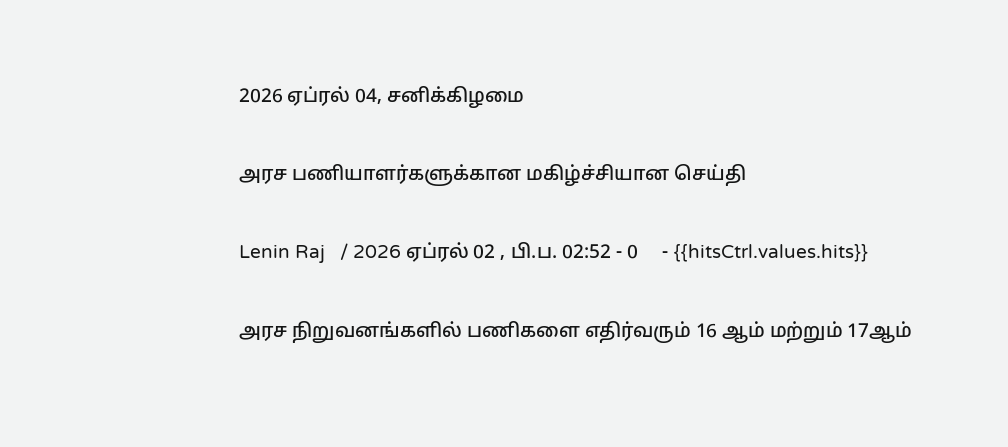2026 ஏப்ரல் 04, சனிக்கிழமை

அரச பணியாளர்களுக்கான மகிழ்ச்சியான செய்தி

Lenin Raj   / 2026 ஏப்ரல் 02 , பி.ப. 02:52 - 0     - {{hitsCtrl.values.hits}}

அரச நிறுவனங்களில் பணிகளை எதிர்வரும் 16 ஆம் மற்றும் 17ஆம்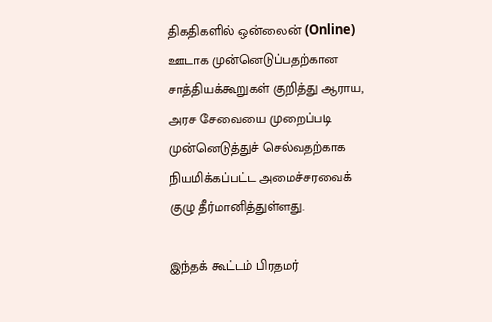திகதிகளில் ஒன்லைன் (Online) ஊடாக முன்னெடுப்பதற்கான சாத்தியக்கூறுகள் குறித்து ஆராய, அரச சேவையை முறைப்படி முன்னெடுத்துச் செல்வதற்காக நியமிக்கப்பட்ட அமைச்சரவைக் குழு தீர்மானித்துள்ளது.

இந்தக் கூட்டம் பிரதமர்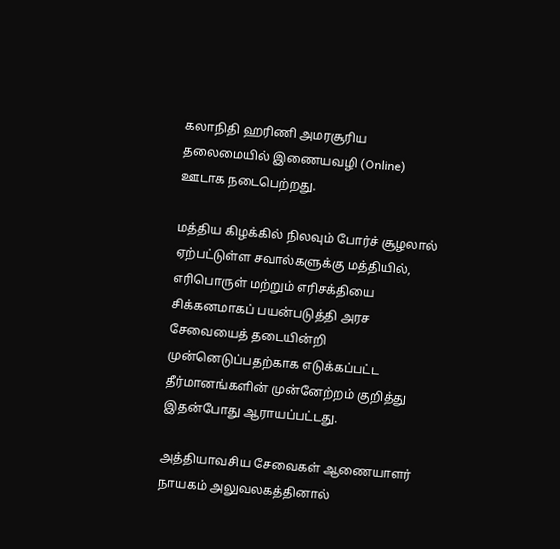கலாநிதி ஹரிணி அமரசூரிய தலைமையில் இணையவழி (Online) ஊடாக நடைபெற்றது.

மத்திய கிழக்கில் நிலவும் போர்ச் சூழலால் ஏற்பட்டுள்ள சவால்களுக்கு மத்தியில், எரிபொருள் மற்றும் எரிசக்தியை சிக்கனமாகப் பயன்படுத்தி அரச சேவையைத் தடையின்றி முன்னெடுப்பதற்காக எடுக்கப்பட்ட தீர்மானங்களின் முன்னேற்றம் குறித்து இதன்போது ஆராயப்பட்டது.

அத்தியாவசிய சேவைகள் ஆணையாளர் நாயகம் அலுவலகத்தினால்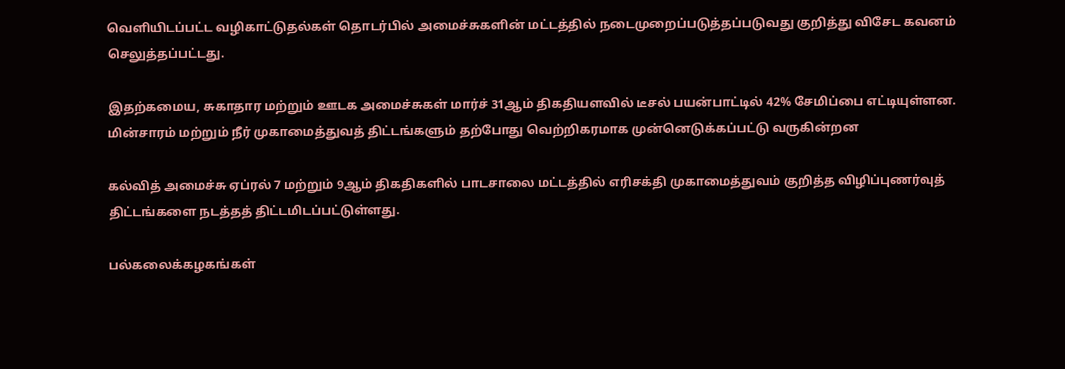வெளியிடப்பட்ட வழிகாட்டுதல்கள் தொடர்பில் அமைச்சுகளின் மட்டத்தில் நடைமுறைப்படுத்தப்படுவது குறித்து விசேட கவனம் செலுத்தப்பட்டது.

இதற்கமைய, சுகாதார மற்றும் ஊடக அமைச்சுகள் மார்ச் 31ஆம் திகதியளவில் டீசல் பயன்பாட்டில் 42% சேமிப்பை எட்டியுள்ளன. மின்சாரம் மற்றும் நீர் முகாமைத்துவத் திட்டங்களும் தற்போது வெற்றிகரமாக முன்னெடுக்கப்பட்டு வருகின்றன

கல்வித் அமைச்சு ஏப்ரல் 7 மற்றும் 9ஆம் திகதிகளில் பாடசாலை மட்டத்தில் எரிசக்தி முகாமைத்துவம் குறித்த விழிப்புணர்வுத் திட்டங்களை நடத்தத் திட்டமிடப்பட்டுள்ளது.

பல்கலைக்கழகங்கள்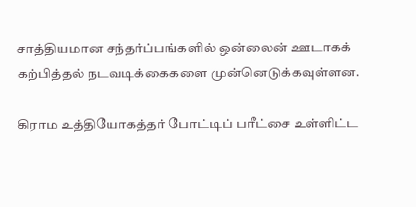சாத்தியமான சந்தர்ப்பங்களில் ஒன்லைன் ஊடாகக் கற்பித்தல் நடவடிக்கைகளை முன்னெடுக்கவுள்ளன.

கிராம உத்தியோகத்தர் போட்டிப் பரீட்சை உள்ளிட்ட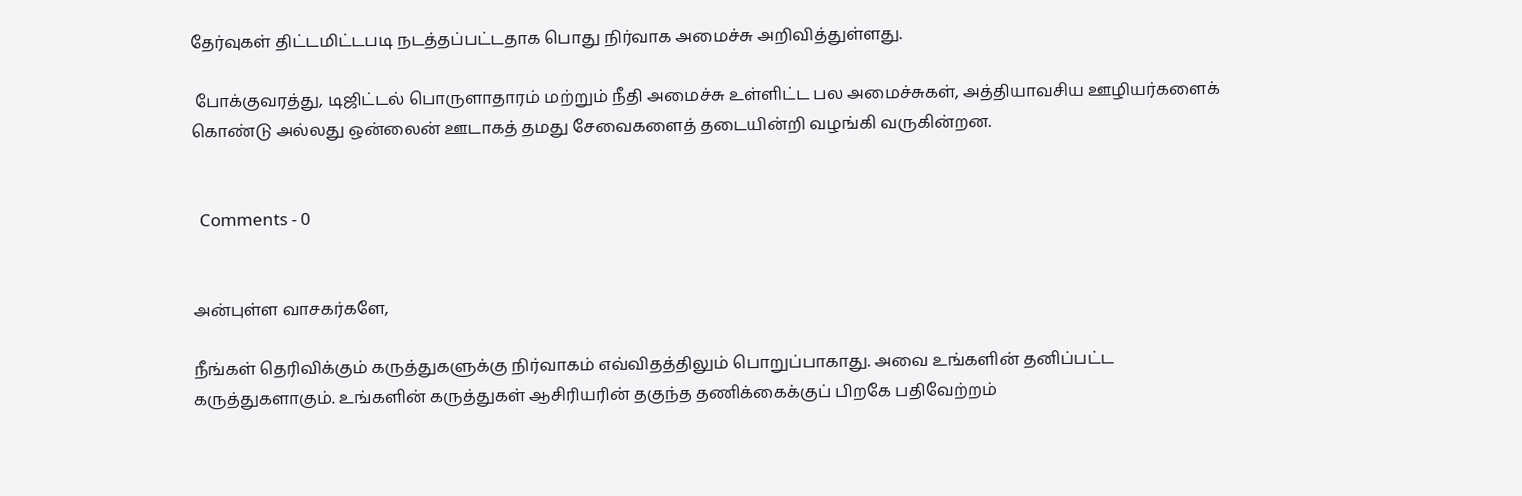தேர்வுகள் திட்டமிட்டபடி நடத்தப்பட்டதாக பொது நிர்வாக அமைச்சு அறிவித்துள்ளது.

 போக்குவரத்து, டிஜிட்டல் பொருளாதாரம் மற்றும் நீதி அமைச்சு உள்ளிட்ட பல அமைச்சுகள், அத்தியாவசிய ஊழியர்களைக் கொண்டு அல்லது ஒன்லைன் ஊடாகத் தமது சேவைகளைத் தடையின்றி வழங்கி வருகின்றன.


  Comments - 0


அன்புள்ள வாசகர்களே,

நீங்கள் தெரிவிக்கும் கருத்துகளுக்கு நிர்வாகம் எவ்விதத்திலும் பொறுப்பாகாது. அவை உங்களின் தனிப்பட்ட கருத்துகளாகும். உங்களின் கருத்துகள் ஆசிரியரின் தகுந்த தணிக்கைக்குப் பிறகே பதிவேற்றம்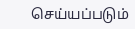செய்யப்படும்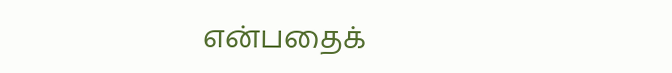என்பதைக்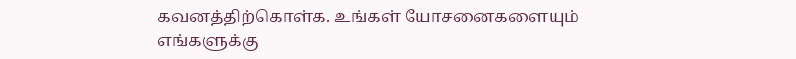கவனத்திற்கொள்க. உங்கள் யோசனைகளையும் எங்களுக்கு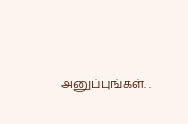அனுப்புங்கள். .